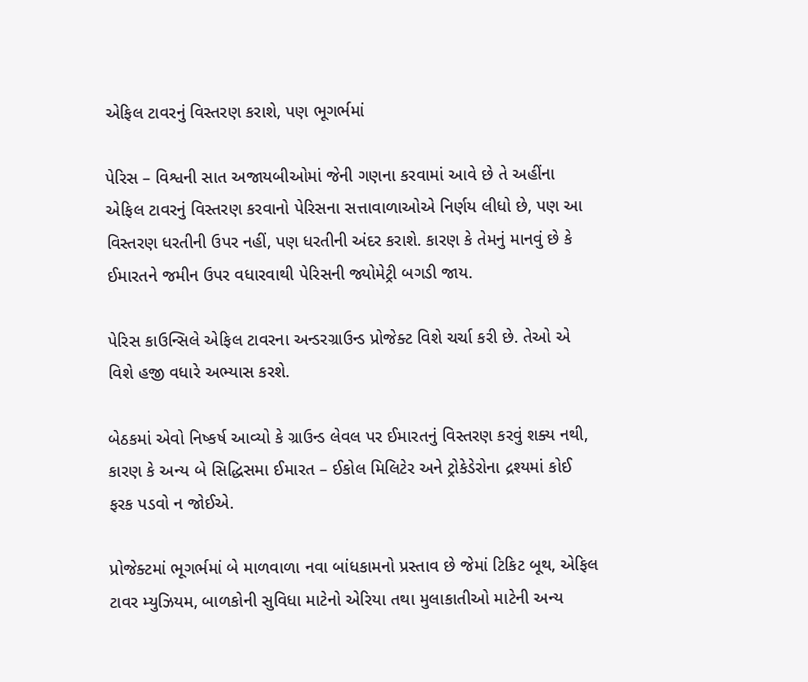એફિલ ટાવરનું વિસ્તરણ કરાશે, પણ ભૂગર્ભમાં

પેરિસ – વિશ્વની સાત અજાયબીઓમાં જેની ગણના કરવામાં આવે છે તે અહીંના એફિલ ટાવરનું વિસ્તરણ કરવાનો પેરિસના સત્તાવાળાઓએ નિર્ણય લીધો છે, પણ આ વિસ્તરણ ધરતીની ઉપર નહીં, પણ ધરતીની અંદર કરાશે. કારણ કે તેમનું માનવું છે કે ઈમારતને જમીન ઉપર વધારવાથી પેરિસની જ્યોમેટ્રી બગડી જાય.

પેરિસ કાઉન્સિલે એફિલ ટાવરના અન્ડરગ્રાઉન્ડ પ્રોજેક્ટ વિશે ચર્ચા કરી છે. તેઓ એ વિશે હજી વધારે અભ્યાસ કરશે.

બેઠકમાં એવો નિષ્કર્ષ આવ્યો કે ગ્રાઉન્ડ લેવલ પર ઈમારતનું વિસ્તરણ કરવું શક્ય નથી, કારણ કે અન્ય બે સિદ્ધિસમા ઈમારત – ઈકોલ મિલિટેર અને ટ્રોકેડેરોના દ્રશ્યમાં કોઈ ફરક પડવો ન જોઈએ.

પ્રોજેક્ટમાં ભૂગર્ભમાં બે માળવાળા નવા બાંધકામનો પ્રસ્તાવ છે જેમાં ટિકિટ બૂથ, એફિલ ટાવર મ્યુઝિયમ, બાળકોની સુવિધા માટેનો એરિયા તથા મુલાકાતીઓ માટેની અન્ય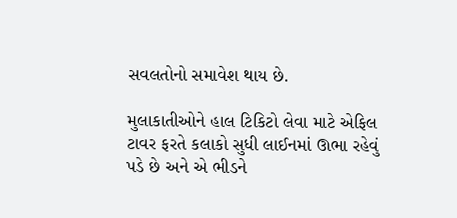સવલતોનો સમાવેશ થાય છે.

મુલાકાતીઓને હાલ ટિકિટો લેવા માટે એફિલ ટાવર ફરતે કલાકો સુધી લાઈનમાં ઊભા રહેવું પડે છે અને એ ભીડને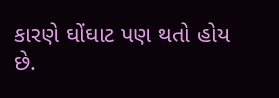કારણે ઘોંઘાટ પણ થતો હોય છે.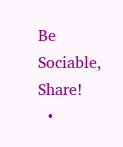Be Sociable, Share!
  •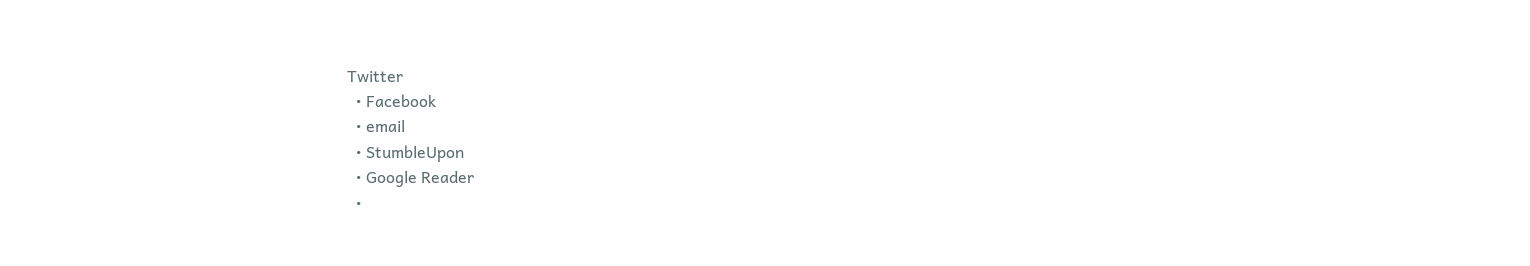Twitter
  • Facebook
  • email
  • StumbleUpon
  • Google Reader
  •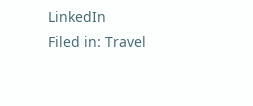LinkedIn
Filed in: Travel